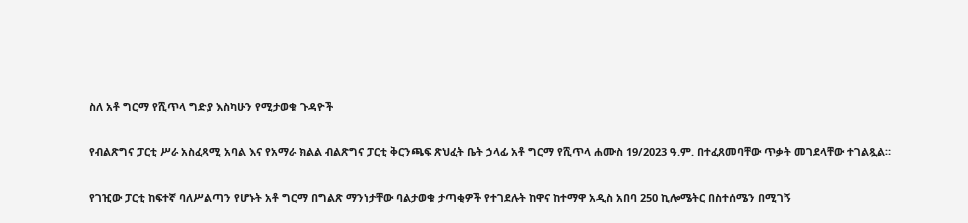ስለ አቶ ግርማ የሺጥላ ግድያ እስካሁን የሚታወቁ ጉዳዮች

የብልጽግና ፓርቲ ሥራ አስፈጻሚ አባል እና የአማራ ክልል ብልጽግና ፓርቲ ቅርንጫፍ ጽህፈት ቤት ኃላፊ አቶ ግርማ የሺጥላ ሐሙስ 19/2023 ዓ.ም. በተፈጸመባቸው ጥቃት መገደላቸው ተገልጿል።

የገዢው ፓርቲ ከፍተኛ ባለሥልጣን የሆኑት አቶ ግርማ በግልጽ ማንነታቸው ባልታወቁ ታጣቂዎች የተገደሉት ከዋና ከተማዋ አዲስ አበባ 250 ኪሎሜትር በስተሰሜን በሚገኝ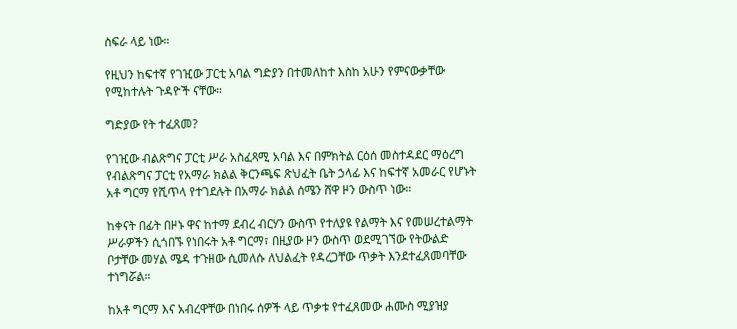ስፍራ ላይ ነው።

የዚህን ከፍተኛ የገዢው ፓርቲ አባል ግድያን በተመለከተ እስከ አሁን የምናውቃቸው የሚከተሉት ጉዳዮች ናቸው።

ግድያው የት ተፈጸመ?

የገዢው ብልጽግና ፓርቲ ሥራ አስፈጻሚ አባል እና በምክትል ርዕሰ መስተዳደር ማዕረግ የብልጽግና ፓርቲ የአማራ ክልል ቅርንጫፍ ጽህፈት ቤት ኃላፊ እና ከፍተኛ አመራር የሆኑት አቶ ግርማ የሺጥላ የተገደሉት በአማራ ክልል ሰሜን ሸዋ ዞን ውስጥ ነው።

ከቀናት በፊት በዞኑ ዋና ከተማ ደብረ ብርሃን ውስጥ የተለያዩ የልማት እና የመሠረተልማት ሥራዎችን ሲጎበኙ የነበሩት አቶ ግርማ፣ በዚያው ዞን ውስጥ ወደሚገኘው የትውልድ ቦታቸው መሃል ሜዳ ተጉዘው ሲመለሱ ለህልፈት የዳረጋቸው ጥቃት እንደተፈጸመባቸው ተነግሯል።

ከአቶ ግርማ እና አብረዋቸው በነበሩ ሰዎች ላይ ጥቃቱ የተፈጸመው ሐሙስ ሚያዝያ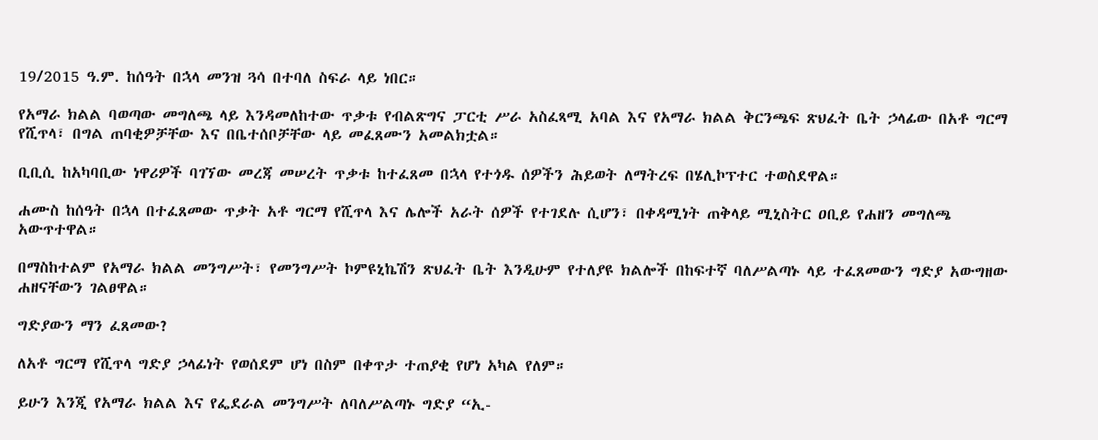19/2015 ዓ.ም. ከሰዓት በኋላ መንዝ ጓሳ በተባለ ስፍራ ላይ ነበር።

የአማራ ክልል ባወጣው መግለጫ ላይ እንዳመለከተው ጥቃቱ የብልጽግና ፓርቲ ሥራ አስፈጻሚ አባል እና የአማራ ክልል ቅርንጫፍ ጽህፈት ቤት ኃላፊው በአቶ ግርማ የሺጥላ፣ በግል ጠባቂዎቻቸው እና በቤተሰቦቻቸው ላይ መፈጸሙን አመልክቷል።

ቢቢሲ ከአካባቢው ነዋሪዎች ባገኘው መረጃ መሠረት ጥቃቱ ከተፈጸመ በኋላ የተጎዱ ሰዎችን ሕይወት ለማትረፍ በሄሊኮፕተር ተወስደዋል።

ሐሙስ ከሰዓት በኋላ በተፈጸመው ጥቃት አቶ ግርማ የሺጥላ እና ሌሎች አራት ሰዎች የተገደሉ ሲሆን፣ በቀዳሚነት ጠቅላይ ሚኒስትር ዐቢይ የሐዘን መግለጫ አውጥተዋል።

በማስከተልም የአማራ ክልል መንግሥት፣ የመንግሥት ኮምዩኒኬሽን ጽህፈት ቤት እንዲሁም የተለያዩ ክልሎች በከፍተኛ ባለሥልጣኑ ላይ ተፈጸመውን ግድያ አውግዘው ሐዘናቸውን ገልፀዋል።

ግድያውን ማን ፈጸመው?

ለአቶ ግርማ የሺጥላ ግድያ ኃላፊነት የወሰደም ሆነ በስም በቀጥታ ተጠያቂ የሆነ አካል የለም።

ይሁን እንጂ የአማራ ክልል እና የፌደራል መንግሥት ለባለሥልጣኑ ግድያ “ኢ-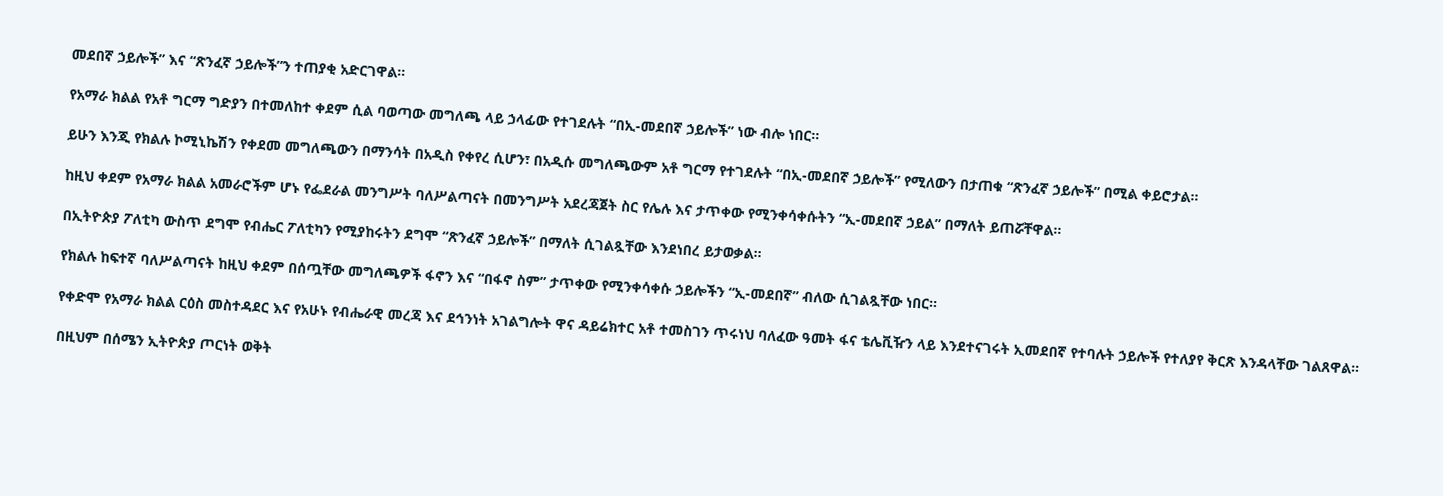መደበኛ ኃይሎች” እና “ጽንፈኛ ኃይሎች”ን ተጠያቂ አድርገዋል።

የአማራ ክልል የአቶ ግርማ ግድያን በተመለከተ ቀደም ሲል ባወጣው መግለጫ ላይ ኃላፊው የተገደሉት “በኢ-መደበኛ ኃይሎች” ነው ብሎ ነበር።

ይሁን እንጂ የክልሉ ኮሚኒኬሽን የቀደመ መግለጫውን በማንሳት በአዲስ የቀየረ ሲሆን፣ በአዲሱ መግለጫውም አቶ ግርማ የተገደሉት “በኢ-መደበኛ ኃይሎች” የሚለውን በታጠቁ “ጽንፈኛ ኃይሎች” በሚል ቀይሮታል።

ከዚህ ቀደም የአማራ ክልል አመራሮችም ሆኑ የፌደራል መንግሥት ባለሥልጣናት በመንግሥት አደረጃጀት ስር የሌሉ እና ታጥቀው የሚንቀሳቀሱትን “ኢ-መደበኛ ኃይል” በማለት ይጠሯቸዋል።

በኢትዮጵያ ፖለቲካ ውስጥ ደግሞ የብሔር ፖለቲካን የሚያከሩትን ደግሞ “ጽንፈኛ ኃይሎች” በማለት ሲገልጿቸው እንደነበረ ይታወቃል።

የክልሉ ከፍተኛ ባለሥልጣናት ከዚህ ቀደም በሰጧቸው መግለጫዎች ፋኖን እና “በፋኖ ስም” ታጥቀው የሚንቀሳቀሱ ኃይሎችን “ኢ-መደበኛ” ብለው ሲገልጿቸው ነበር።

የቀድሞ የአማራ ክልል ርዕስ መስተዳደር እና የአሁኑ የብሔራዊ መረጃ እና ደኅንነት አገልግሎት ዋና ዳይሬክተር አቶ ተመስገን ጥሩነህ ባለፈው ዓመት ፋና ቴሌቪዥን ላይ እንደተናገሩት ኢመደበኛ የተባሉት ኃይሎች የተለያየ ቅርጽ እንዳላቸው ገልጸዋል።

በዚህም በሰሜን ኢትዮጵያ ጦርነት ወቅት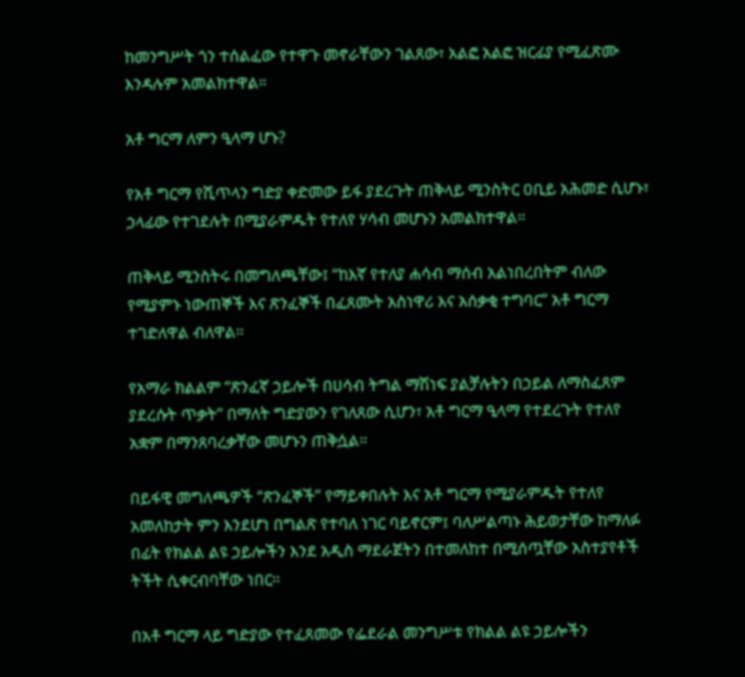ከመንግሥት ጎን ተሰልፈው የተዋጉ መኖራቸውን ገልጸው፣ አልፎ አልፎ ዝርፊያ የሚፈጽሙ እንዳሉም አመልክተዋል።

አቶ ግርማ ለምን ዒላማ ሆኑ?

የአቶ ግርማ የሺጥላን ግድያ ቀድመው ይፋ ያደረጉት ጠቅላይ ሚንስትር ዐቢይ አሕመድ ሲሆኑ፣ ኃላፊው የተገደሉት በሚያራምዱት የተለየ ሃሳብ መሆኑን አመልክተዋል።

ጠቅላይ ሚንስትሩ በመግለጫቸው፤ “ከእኛ የተለያ ሐሳብ ማሰብ አልነበረበትም ብለው የሚያምኑ ነውጠኞች እና ጽንፈኞች በፈጸሙት አስነዋሪ እና አሰቃቂ ተግባር” አቶ ግርማ ተገድለዋል ብለዋል።

የአማራ ክልልም “ጽንፈኛ ኃይሎች በሀሳብ ትግል ማሽነፍ ያልቻሉትን በኃይል ለማስፈጸም ያደረሱት ጥቃት” በማለት ግድያውን የገለጸው ሲሆን፣ አቶ ግርማ ዒላማ የተደረጉት የተለየ አቋም በማንጸባረቃቸው መሆኑን ጠቅሷል።

በይፋዊ መግለጫዎች “ጽንፈኞች” የማይቀበሉት እና አቶ ግርማ የሚያራምዱት የተለየ አመለከታት ምን እንደሆነ በግልጽ የተባለ ነገር ባይኖርም፤ ባለሥልጣኑ ሕይወታቸው ከማለፉ በፊት የክልል ልዩ ኃይሎችን እንደ አዲስ ማደራጀትን በተመለከተ በሚሰጧቸው አስተያየቶች ትችት ሲቀርብባቸው ነበር።

በአቶ ግርማ ላይ ግድያው የተፈጸመው የፌደራል መንግሥቱ የክልል ልዩ ኃይሎችን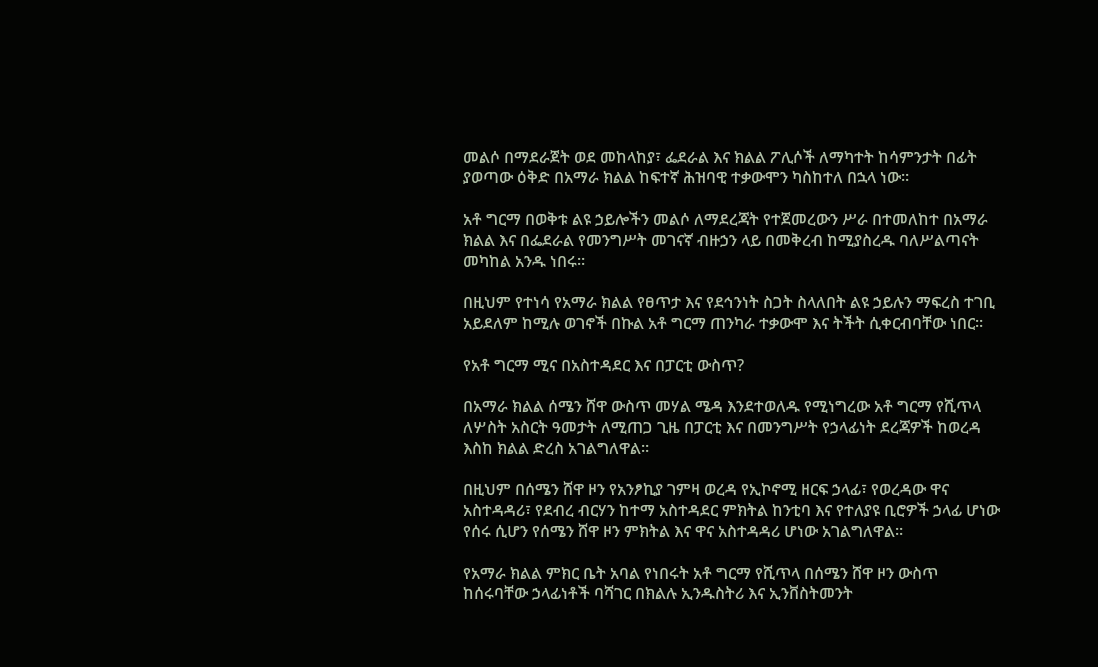መልሶ በማደራጀት ወደ መከላከያ፣ ፌደራል እና ክልል ፖሊሶች ለማካተት ከሳምንታት በፊት ያወጣው ዕቅድ በአማራ ክልል ከፍተኛ ሕዝባዊ ተቃውሞን ካስከተለ በኋላ ነው።

አቶ ግርማ በወቅቱ ልዩ ኃይሎችን መልሶ ለማደረጃት የተጀመረውን ሥራ በተመለከተ በአማራ ክልል እና በፌደራል የመንግሥት መገናኛ ብዙኃን ላይ በመቅረብ ከሚያስረዱ ባለሥልጣናት መካከል አንዱ ነበሩ።

በዚህም የተነሳ የአማራ ክልል የፀጥታ እና የደኅንነት ስጋት ስላለበት ልዩ ኃይሉን ማፍረስ ተገቢ አይደለም ከሚሉ ወገኖች በኩል አቶ ግርማ ጠንካራ ተቃውሞ እና ትችት ሲቀርብባቸው ነበር።

የአቶ ግርማ ሚና በአስተዳደር እና በፓርቲ ውስጥ?

በአማራ ክልል ሰሜን ሸዋ ውስጥ መሃል ሜዳ እንደተወለዱ የሚነግረው አቶ ግርማ የሺጥላ ለሦስት አስርት ዓመታት ለሚጠጋ ጊዜ በፓርቲ እና በመንግሥት የኃላፊነት ደረጃዎች ከወረዳ እስከ ክልል ድረስ አገልግለዋል።

በዚህም በሰሜን ሸዋ ዞን የአንፆኪያ ገምዛ ወረዳ የኢኮኖሚ ዘርፍ ኃላፊ፣ የወረዳው ዋና አስተዳዳሪ፣ የደብረ ብርሃን ከተማ አስተዳደር ምክትል ከንቲባ እና የተለያዩ ቢሮዎች ኃላፊ ሆነው የሰሩ ሲሆን የሰሜን ሸዋ ዞን ምክትል እና ዋና አስተዳዳሪ ሆነው አገልግለዋል።

የአማራ ክልል ምክር ቤት አባል የነበሩት አቶ ግርማ የሺጥላ በሰሜን ሸዋ ዞን ውስጥ ከሰሩባቸው ኃላፊነቶች ባሻገር በክልሉ ኢንዱስትሪ እና ኢንቨስትመንት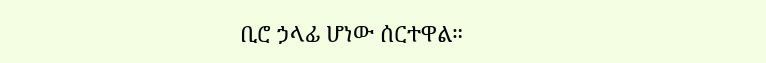ቢሮ ኃላፊ ሆነው ሰርተዋል።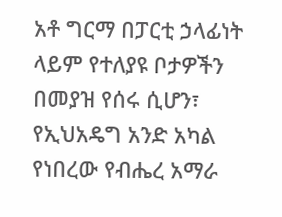አቶ ግርማ በፓርቲ ኃላፊነት ላይም የተለያዩ ቦታዎችን በመያዝ የሰሩ ሲሆን፣ የኢህአዴግ አንድ አካል የነበረው የብሔረ አማራ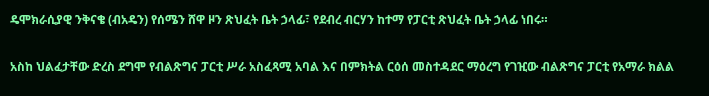ዴሞክራሲያዊ ንቅናቄ (ብአዴን) የሰሜን ሸዋ ዞን ጽህፈት ቤት ኃላፊ፣ የደብረ ብርሃን ከተማ የፓርቲ ጽህፈት ቤት ኃላፊ ነበሩ።

አስከ ህልፈታቸው ድረስ ደግሞ የብልጽግና ፓርቲ ሥራ አስፈጻሚ አባል እና በምክትል ርዕሰ መስተዳደር ማዕረግ የገዢው ብልጽግና ፓርቲ የአማራ ክልል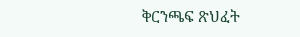ቅርንጫፍ ጽህፈት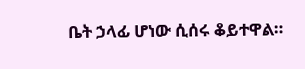ቤት ኃላፊ ሆነው ሲሰሩ ቆይተዋል።